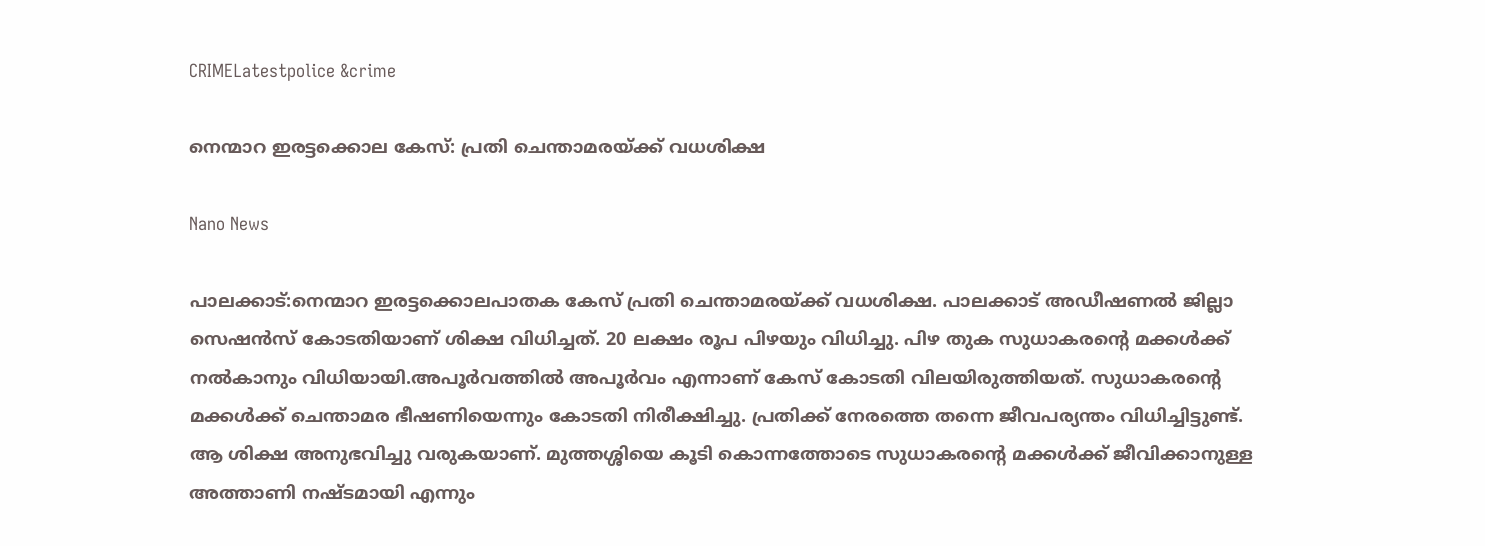CRIMELatestpolice &crime

നെന്മാറ ഇരട്ടക്കൊല കേസ്: പ്രതി ചെന്താമരയ്ക്ക് വധശിക്ഷ

Nano News

പാലക്കാട്:നെന്മാറ ഇരട്ടക്കൊലപാതക കേസ് പ്രതി ചെന്താമരയ്ക്ക് വധശിക്ഷ. പാലക്കാട് അഡീഷണല്‍ ജില്ലാ സെഷന്‍സ് കോടതിയാണ് ശിക്ഷ വിധിച്ചത്. 20 ലക്ഷം രൂപ പിഴയും വിധിച്ചു. പിഴ തുക സുധാകരന്റെ മക്കള്‍ക്ക് നല്‍കാനും വിധിയായി.അപൂര്‍വത്തില്‍ അപൂര്‍വം എന്നാണ് കേസ് കോടതി വിലയിരുത്തിയത്. സുധാകരന്റെ മക്കള്‍ക്ക് ചെന്താമര ഭീഷണിയെന്നും കോടതി നിരീക്ഷിച്ചു. പ്രതിക്ക് നേരത്തെ തന്നെ ജീവപര്യന്തം വിധിച്ചിട്ടുണ്ട്. ആ ശിക്ഷ അനുഭവിച്ചു വരുകയാണ്. മുത്തശ്ശിയെ കൂടി കൊന്നത്തോടെ സുധാകരന്റെ മക്കള്‍ക്ക് ജീവിക്കാനുള്ള അത്താണി നഷ്ടമായി എന്നും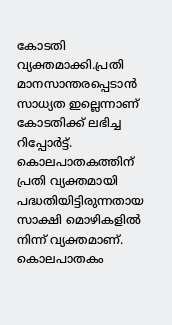കോടതി വ്യക്തമാക്കി.പ്രതി മാനസാന്തരപ്പെടാന്‍ സാധ്യത ഇല്ലെന്നാണ് കോടതിക്ക് ലഭിച്ച റിപ്പോര്‍ട്ട്. കൊലപാതകത്തിന് പ്രതി വ്യക്തമായി പദ്ധതിയിട്ടിരുന്നതായ സാക്ഷി മൊഴികളില്‍ നിന്ന് വ്യക്തമാണ്. കൊലപാതകം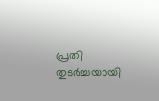പ്രതി തുടര്‍ച്ചയായി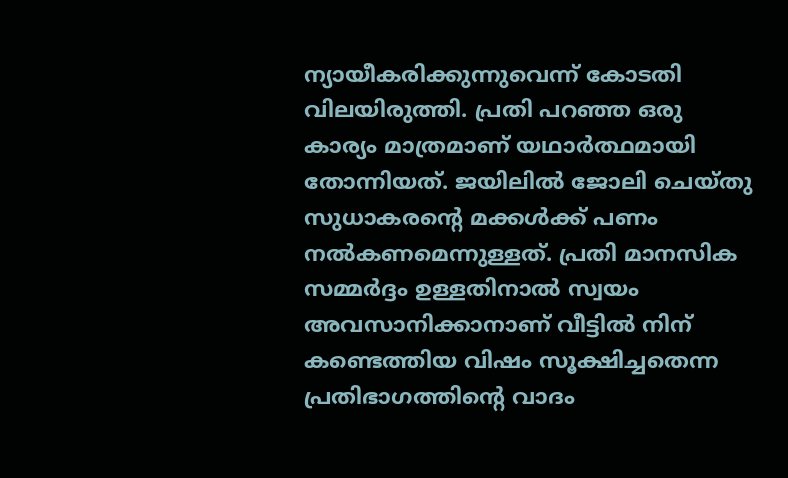ന്യായീകരിക്കുന്നുവെന്ന് കോടതി വിലയിരുത്തി. പ്രതി പറഞ്ഞ ഒരു കാര്യം മാത്രമാണ് യഥാര്‍ത്ഥമായി തോന്നിയത്. ജയിലില്‍ ജോലി ചെയ്തു സുധാകരന്റെ മക്കള്‍ക്ക് പണം നല്‍കണമെന്നുള്ളത്. പ്രതി മാനസിക സമ്മര്‍ദ്ദം ഉള്ളതിനാല്‍ സ്വയം അവസാനിക്കാനാണ് വീട്ടില്‍ നിന് കണ്ടെത്തിയ വിഷം സൂക്ഷിച്ചതെന്ന പ്രതിഭാഗത്തിന്റെ വാദം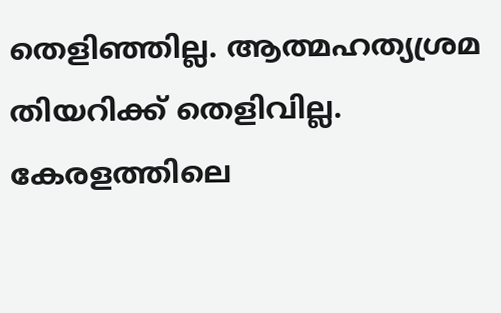തെളിഞ്ഞില്ല. ആത്മഹത്യശ്രമ തിയറിക്ക് തെളിവില്ല. കേരളത്തിലെ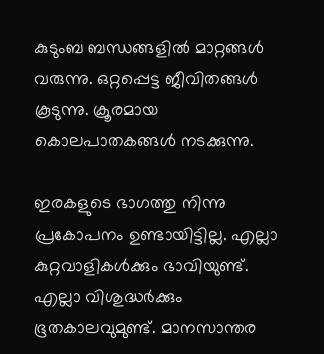കുടുംബ ബന്ധങ്ങളില്‍ മാറ്റങ്ങള്‍ വരുന്നു. ഒറ്റപ്പെട്ട ജീവിതങ്ങള്‍ കൂടുന്നു. ക്രൂരമായ കൊലപാതകങ്ങള്‍ നടക്കുന്നു.

ഇരകളുടെ ഭാഗത്തു നിന്നു പ്രകോപനം ഉണ്ടായിട്ടില്ല. എല്ലാ കുറ്റവാളികള്‍ക്കും ഭാവിയുണ്ട്. എല്ലാ വിശുദ്ധര്‍ക്കും ഭൂതകാലവുമുണ്ട്. മാനസാന്തര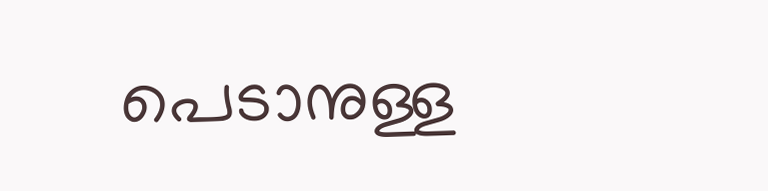പെടാനുള്ള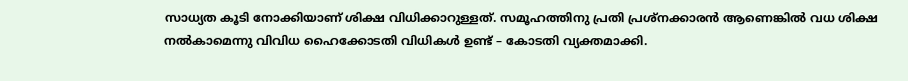സാധ്യത കൂടി നോക്കിയാണ് ശിക്ഷ വിധിക്കാറുള്ളത്. സമൂഹത്തിനു പ്രതി പ്രശ്‌നക്കാരന്‍ ആണെങ്കില്‍ വധ ശിക്ഷ നല്‍കാമെന്നു വിവിധ ഹൈക്കോടതി വിധികള്‍ ഉണ്ട് – കോടതി വ്യക്തമാക്കി.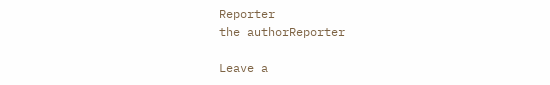Reporter
the authorReporter

Leave a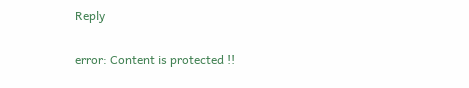Reply

error: Content is protected !!